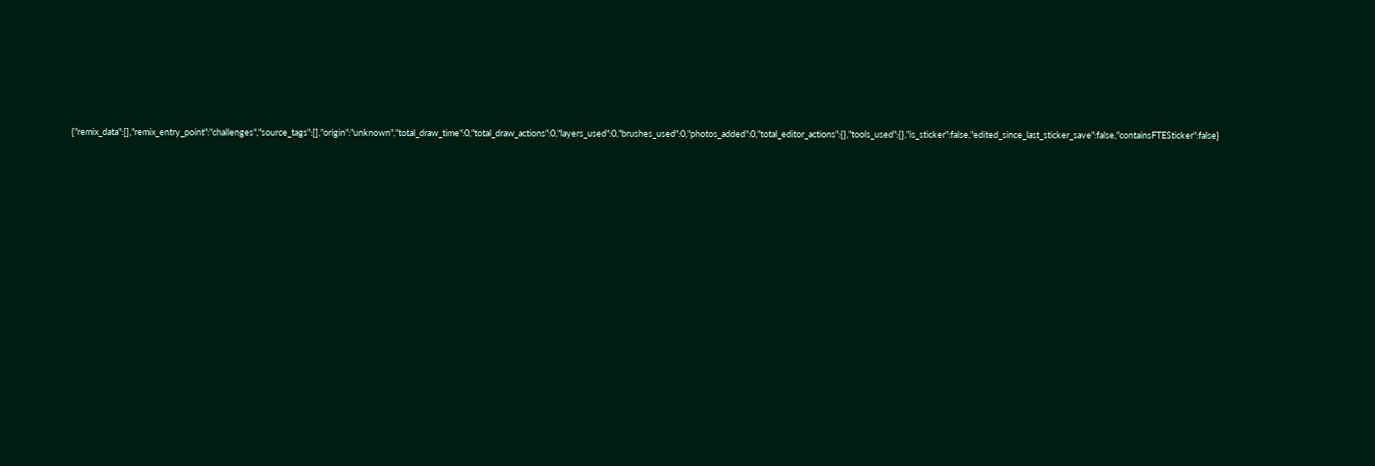{"remix_data":[],"remix_entry_point":"challenges","source_tags":[],"origin":"unknown","total_draw_time":0,"total_draw_actions":0,"layers_used":0,"brushes_used":0,"photos_added":0,"total_editor_actions":{},"tools_used":{},"is_sticker":false,"edited_since_last_sticker_save":false,"containsFTESticker":false}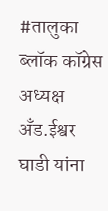#तालुका ब्लॉक कॉग्रेस अध्यक्ष अँड.ईश्वर घाडी यांना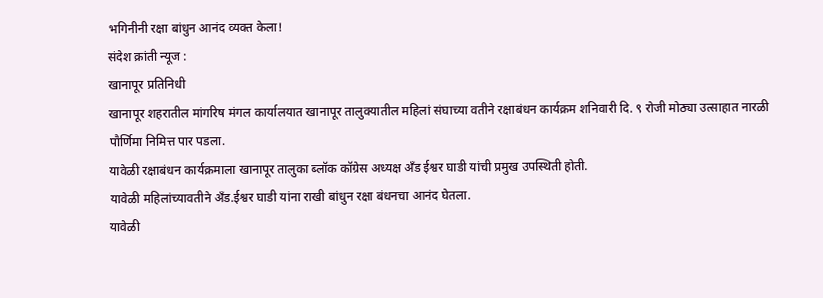भगिनीनी रक्षा बांधुन आनंद व्यक्त केला!
संदेश क्रांती न्यूज :
खानापूर प्रतिनिधी
खानापूर शहरातील मांगरिष मंगल कार्यालयात खानापूर तालुक्यातील महिलां संघाच्या वतीने रक्षाबंधन कार्यक्रम शनिवारी दि. ९ रोजी मोठ्या उत्साहात नारळी पौर्णिमा निमित्त पार पडला.
यावेळी रक्षाबंधन कार्यक्रमाला खानापूर तालुका ब्लॉक कॉग्रेस अध्यक्ष अँड ईश्वर घाडी यांची प्रमुख उपस्थिती होती.
यावेळी महिलांच्यावतीने अँड.ईश्वर घाडी यांना राखी बांधुन रक्षा बंधनचा आनंद घेतला.
यावेळी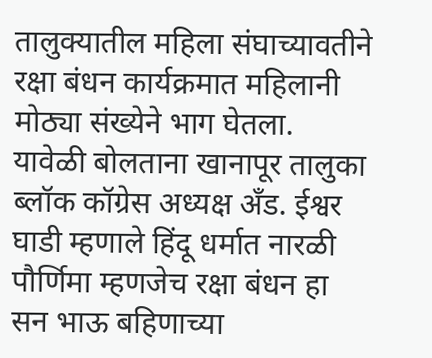तालुक्यातील महिला संघाच्यावतीने रक्षा बंधन कार्यक्रमात महिलानी मोठ्या संख्येने भाग घेतला.
यावेळी बोलताना खानापूर तालुका ब्लॉक कॉग्रेस अध्यक्ष अँड. ईश्वर घाडी म्हणाले हिंदू धर्मात नारळी पौर्णिमा म्हणजेच रक्षा बंधन हा सन भाऊ बहिणाच्या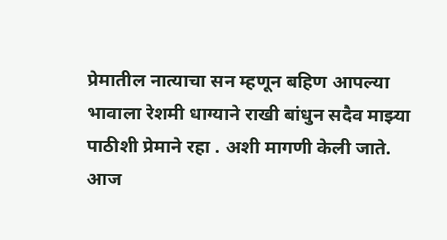प्रेमातील नात्याचा सन म्हणून बहिण आपल्या भावाला रेशमी धाग्याने राखी बांधुन सदैव माझ्या पाठीशी प्रेमाने रहा . अशी मागणी केली जाते.
आज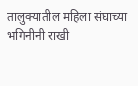तालुक्यातील महिला संघाच्या भगिनीनी राखी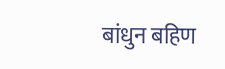बांधुन बहिण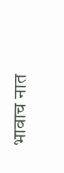भावाच नात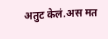अतुट केलं.अस मत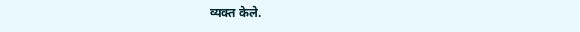व्यक्त केले.